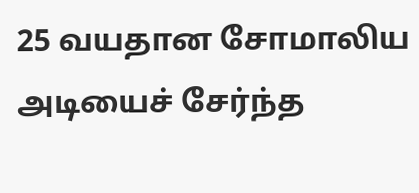25 வயதான சோமாலிய அடியைச் சேர்ந்த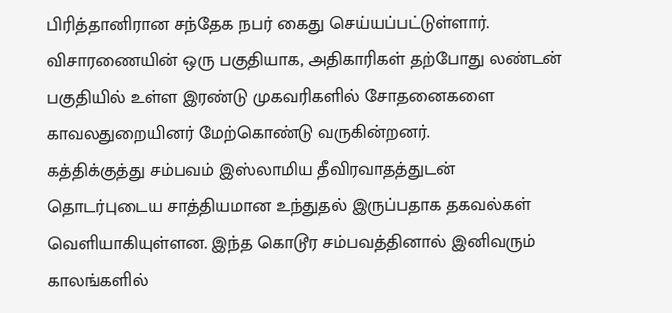பிரித்தானிரான சந்தேக நபர் கைது செய்யப்பட்டுள்ளார்.
விசாரணையின் ஒரு பகுதியாக, அதிகாரிகள் தற்போது லண்டன் பகுதியில் உள்ள இரண்டு முகவரிகளில் சோதனைகளை காவலதுறையினர் மேற்கொண்டு வருகின்றனர்.
கத்திக்குத்து சம்பவம் இஸ்லாமிய தீவிரவாதத்துடன் தொடர்புடைய சாத்தியமான உந்துதல் இருப்பதாக தகவல்கள் வெளியாகியுள்ளன. இந்த கொடூர சம்பவத்தினால் இனிவரும் காலங்களில்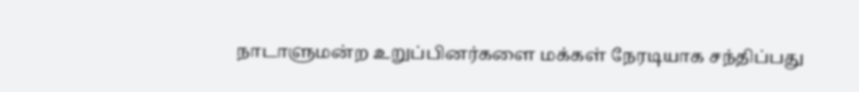நாடாளுமன்ற உறுப்பினர்களை மக்கள் நேரடியாக சந்திப்பது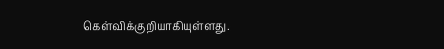கெள்விக்குறியாகியுள்ளது.